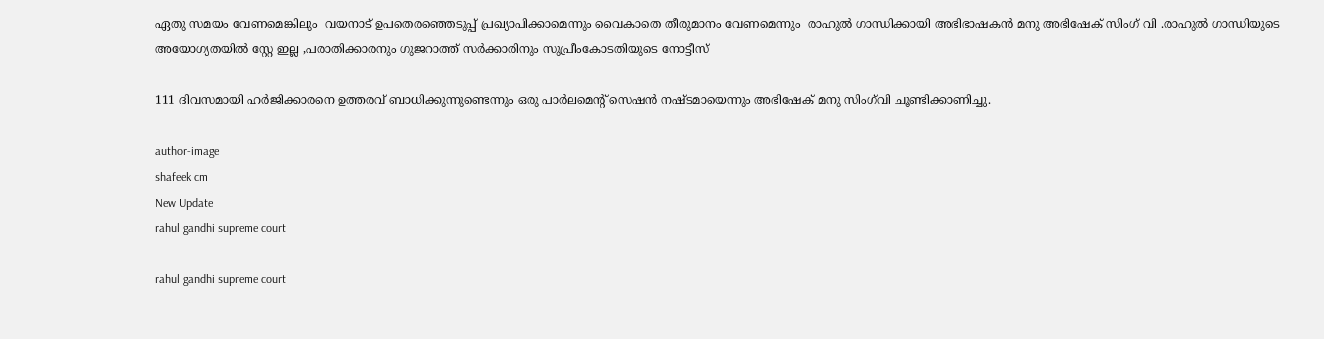ഏതു സമയം വേണമെങ്കിലും  വയനാട് ഉപതെരഞ്ഞെടുപ്പ് പ്രഖ്യാപിക്കാമെന്നും വൈകാതെ തീരുമാനം വേണമെന്നും  രാഹുൽ ഗാന്ധിക്കായി അഭിഭാഷകൻ മനു അഭിഷേക് സിംഗ് വി .രാഹുൽ ഗാന്ധിയുടെ അയോഗ്യതയില്‍ സ്റ്റേ ഇല്ല ,പരാതിക്കാരനും ഗുജറാത്ത് സർക്കാരിനും സുപ്രീംകോടതിയുടെ നോട്ടീസ്

111 ദിവസമായി ഹര്‍ജിക്കാരനെ ഉത്തരവ് ബാധിക്കുന്നുണ്ടെന്നും ഒരു പാര്‍ലമെന്റ് സെഷന്‍ നഷ്ടമായെന്നും അഭിഷേക് മനു സിംഗ്‌വി ചൂണ്ടിക്കാണിച്ചു.

author-image
shafeek cm
New Update
rahul gandhi supreme court

rahul gandhi supreme court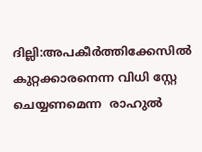ദില്ലി:അപകീര്‍ത്തിക്കേസില്‍ കുറ്റക്കാരനെന്ന വിധി സ്റ്റേ ചെയ്യണമെന്ന  രാഹുല്‍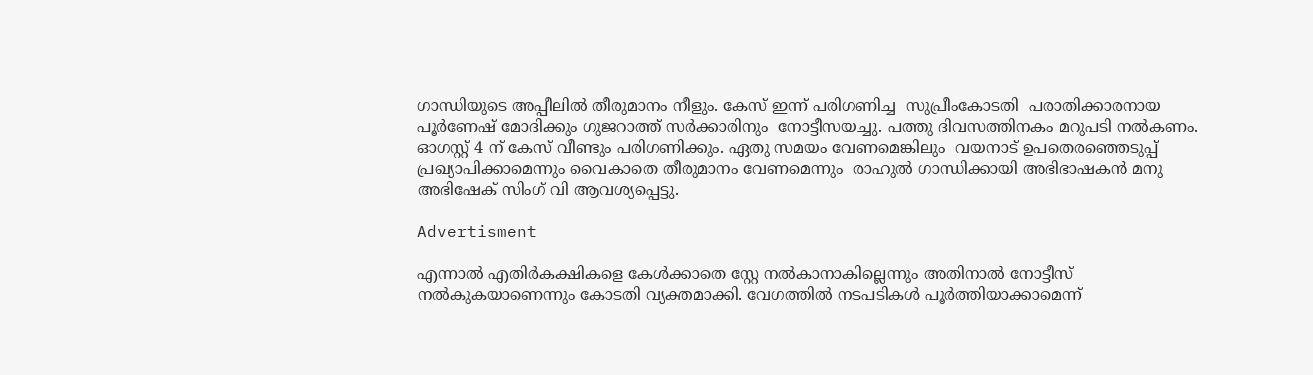ഗാന്ധിയുടെ അപ്പീലില്‍ തീരുമാനം നീളും. കേസ് ഇന്ന് പരിഗണിച്ച  സുപ്രീംകോടതി  പരാതിക്കാരനായ പൂർണേഷ് മോദിക്കും ഗുജറാത്ത് സർക്കാരിനും  നോട്ടീസയച്ചു. പത്തു ദിവസത്തിനകം മറുപടി നൽകണം. ഓഗസ്റ്റ് 4 ന് കേസ് വീണ്ടും പരിഗണിക്കും. ഏതു സമയം വേണമെങ്കിലും  വയനാട് ഉപതെരഞ്ഞെടുപ്പ് പ്രഖ്യാപിക്കാമെന്നും വൈകാതെ തീരുമാനം വേണമെന്നും  രാഹുൽ ഗാന്ധിക്കായി അഭിഭാഷകൻ മനു അഭിഷേക് സിംഗ് വി ആവശ്യപ്പെട്ടു.

Advertisment

എന്നാൽ എതിർകക്ഷികളെ കേൾക്കാതെ സ്റ്റേ നൽകാനാകില്ലെന്നും അതിനാൽ നോട്ടീസ് നൽകുകയാണെന്നും കോടതി വ്യക്തമാക്കി. വേഗത്തിൽ നടപടികൾ പൂർത്തിയാക്കാമെന്ന്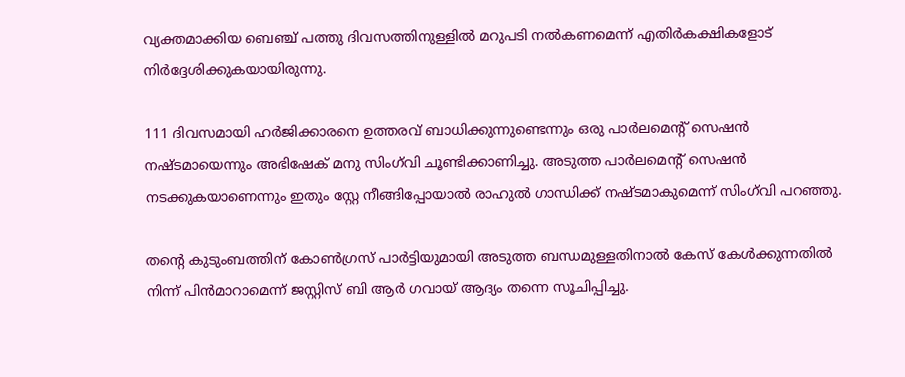വ്യക്തമാക്കിയ ബെഞ്ച് പത്തു ദിവസത്തിനുള്ളിൽ മറുപടി നൽകണമെന്ന് എതിർകക്ഷികളോട് നിർദ്ദേശിക്കുകയായിരുന്നു.

111 ദിവസമായി ഹര്‍ജിക്കാരനെ ഉത്തരവ് ബാധിക്കുന്നുണ്ടെന്നും ഒരു പാര്‍ലമെന്റ് സെഷന്‍ നഷ്ടമായെന്നും അഭിഷേക് മനു സിംഗ്‌വി ചൂണ്ടിക്കാണിച്ചു. അടുത്ത പാര്‍ലമെന്റ് സെഷന്‍ നടക്കുകയാണെന്നും ഇതും സ്റ്റേ നീങ്ങിപ്പോയാല്‍ രാഹുല്‍ ഗാന്ധിക്ക് നഷ്ടമാകുമെന്ന് സിംഗ്‌വി പറഞ്ഞു.

തന്റെ കുടുംബത്തിന് കോണ്‍ഗ്രസ് പാര്‍ട്ടിയുമായി അടുത്ത ബന്ധമുള്ളതിനാല്‍ കേസ് കേള്‍ക്കുന്നതില്‍ നിന്ന് പിന്‍മാറാമെന്ന് ജസ്റ്റിസ് ബി ആര്‍ ഗവായ് ആദ്യം തന്നെ സൂചിപ്പിച്ചു.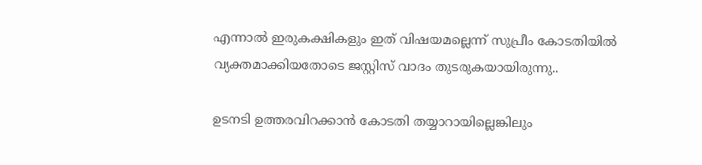എന്നാല്‍ ഇരുകക്ഷികളും ഇത് വിഷയമല്ലെന്ന് സുപ്രീം കോടതിയില്‍ വ്യക്തമാക്കിയതോടെ ജസ്റ്റിസ് വാദം തുടരുകയായിരുന്നു..

ഉടനടി ഉത്തരവിറക്കാന്‍ കോടതി തയ്യാറായില്ലെങ്കിലും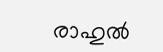രാഹുല്‍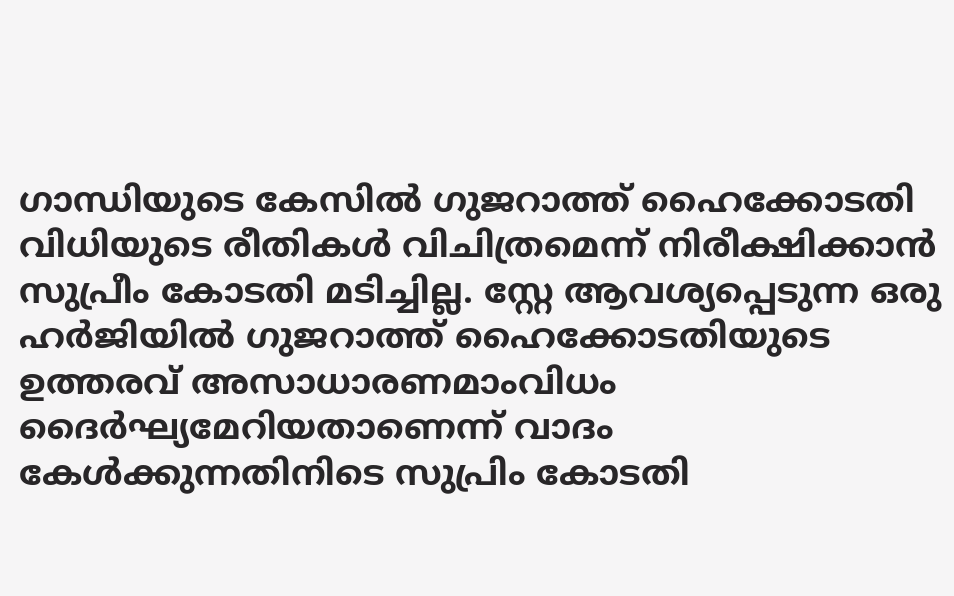ഗാന്ധിയുടെ കേസില്‍ ഗുജറാത്ത് ഹൈക്കോടതി വിധിയുടെ രീതികള്‍ വിചിത്രമെന്ന് നിരീക്ഷിക്കാന്‍ സുപ്രീം കോടതി മടിച്ചില്ല. സ്റ്റേ ആവശ്യപ്പെടുന്ന ഒരു ഹര്‍ജിയില്‍ ഗുജറാത്ത് ഹൈക്കോടതിയുടെ ഉത്തരവ് അസാധാരണമാംവിധം ദൈര്‍ഘ്യമേറിയതാണെന്ന് വാദം കേള്‍ക്കുന്നതിനിടെ സുപ്രിം കോടതി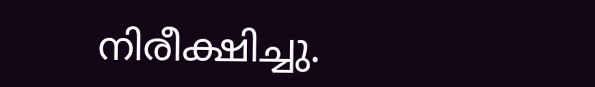നിരീക്ഷിച്ചു.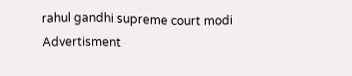rahul gandhi supreme court modi
Advertisment